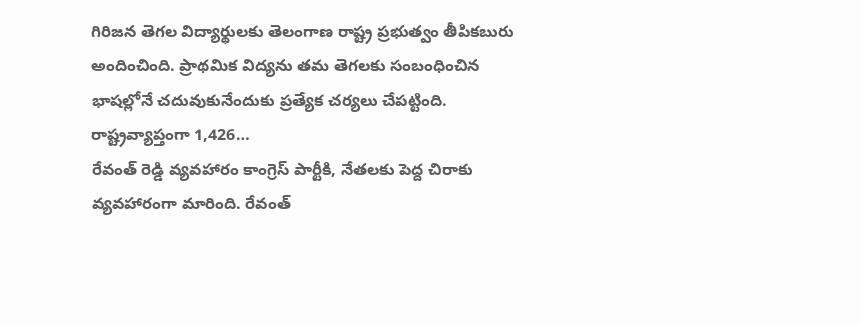గిరిజన తెగల విద్యార్థులకు తెలంగాణ రాష్ట్ర ప్రభుత్వం తీపికబురు అందించింది. ప్రాథమిక విద్యను తమ తెగలకు సంబంధించిన భాషల్లోనే చదువుకునేందుకు ప్రత్యేక చర్యలు చేపట్టింది. రాష్ట్రవ్యాప్తంగా 1,426…
రేవంత్ రెడ్డి వ్యవహారం కాంగ్రెస్ పార్టీకి, నేతలకు పెద్ద చిరాకు వ్యవహారంగా మారింది. రేవంత్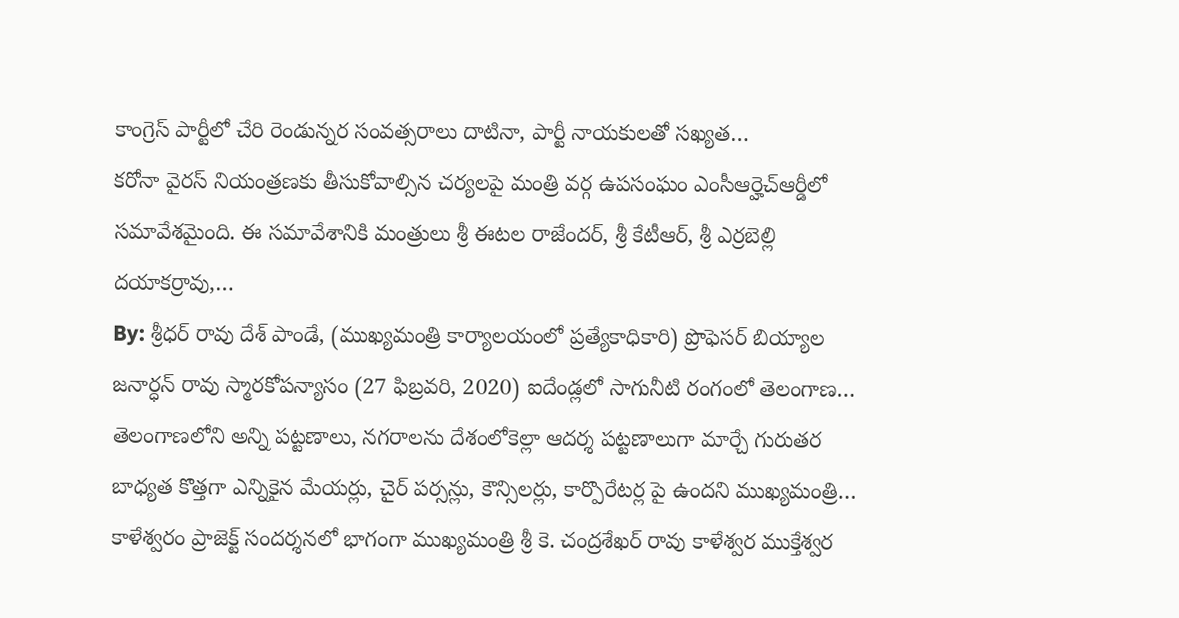కాంగ్రెస్ పార్టీలో చేరి రెండున్నర సంవత్సరాలు దాటినా, పార్టీ నాయకులతో సఖ్యత…
కరోనా వైరస్ నియంత్రణకు తీసుకోవాల్సిన చర్యలపై మంత్రి వర్గ ఉపసంఘం ఎంసీఆర్హెచ్ఆర్డీలో సమావేశమైంది. ఈ సమావేశానికి మంత్రులు శ్రీ ఈటల రాజేందర్, శ్రీ కేటీఆర్, శ్రీ ఎర్రబెల్లి దయాకర్రావు,…
By: శ్రీధర్ రావు దేశ్ పాండే, (ముఖ్యమంత్రి కార్యాలయంలో ప్రత్యేకాధికారి) ప్రొఫెసర్ బియ్యాల జనార్ధన్ రావు స్మారకోపన్యాసం (27 ఫిబ్రవరి, 2020) ఐదేండ్లలో సాగునీటి రంగంలో తెలంగాణ…
తెలంగాణలోని అన్ని పట్టణాలు, నగరాలను దేశంలోకెల్లా ఆదర్శ పట్టణాలుగా మార్చే గురుతర బాధ్యత కొత్తగా ఎన్నికైన మేయర్లు, చైర్ పర్సన్లు, కౌన్సిలర్లు, కార్పొరేటర్ల పై ఉందని ముఖ్యమంత్రి…
కాళేశ్వరం ప్రాజెక్ట్ సందర్శనలో భాగంగా ముఖ్యమంత్రి శ్రీ కె. చంద్రశేఖర్ రావు కాళేశ్వర ముక్తేశ్వర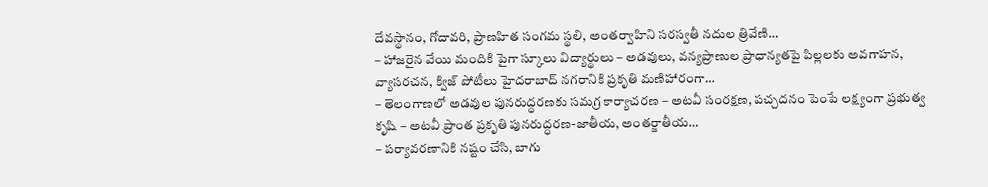దేవస్థానం, గోదావరి, ప్రాణహిత సంగమ స్థలి, అంతర్వాహిని సరస్వతీ నదుల త్రివేణి…
– హాజరైన వేయి మందికి పైగా స్కూలు విద్యార్థులు – అడవులు, వన్యప్రాణుల ప్రాధాన్యతపై పిల్లలకు అవగాహన, వ్యాసరచన, క్విజ్ పోటీలు హైదరాబాద్ నగరానికి ప్రకృతి మణిహారంగా…
– తెలంగాణలో అడవుల పునరుద్ధరణకు సమగ్ర కార్యాచరణ – అటవీ సంరక్షణ, పచ్చదనం పెంపే లక్ష్యంగా ప్రభుత్వ కృషి – అటవీ ప్రాంత ప్రకృతి పునరుద్ధరణ-జాతీయ, అంతర్జాతీయ…
– పర్యావరణానికి నష్టం చేసి, బాగు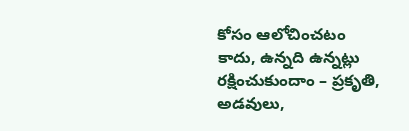కోసం ఆలోచించటం కాదు, ఉన్నది ఉన్నట్లు రక్షించుకుందాం – ప్రకృతి, అడవులు,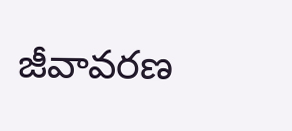జీవావరణ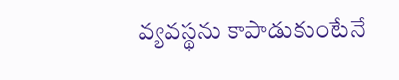వ్యవస్థను కాపాడుకుంటేనే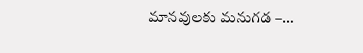మానవులకు మనుగడ –…